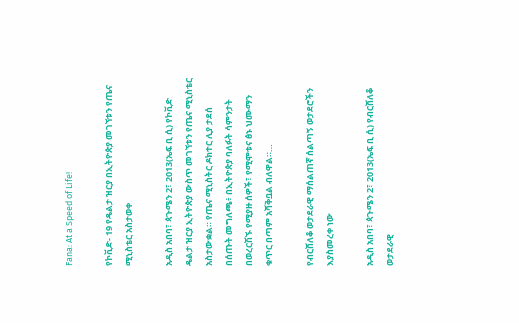Fana: At a Speed of Life!

የኮቪድ- 19 የዴልታ ዝርያ በኢትዮጵያ መገኘቱን የጤና ሚኒስቴር አስታወቀ

አዲስ አበባ፣ ጳጉሜን 2፣ 2013(ኤፍ ቢ ሲ) የኮቪድ ዴልታ ዝርያ ኢትዮጵያ ውስጥ መገኘቱን የጤና ሚኒስቴር አስታውቋል። የጤና ሚኒስትር ዶክተር ሊያ ታደሰ በሰጡት መግለጫ፥ በኢትዮጵያ ባለፉት ሳምንታት በወረርሽኙ የሚያዙ ሰዎች፣ የሚሞቱና ፅኑ ህሙማን ቁጥር በጣም አሻቅቧል ብለዋል።…

የብርሸለቆ ወታደራዊ ማሰልጠኛ ሰልጣኝ ወታደሮችን እያስመረቀ ነው

አዲስ አበባ፣ ጳጉሜን 2፣ 2013(ኤፍ ቢ ሲ) የብርሸለቆ ወታደራዊ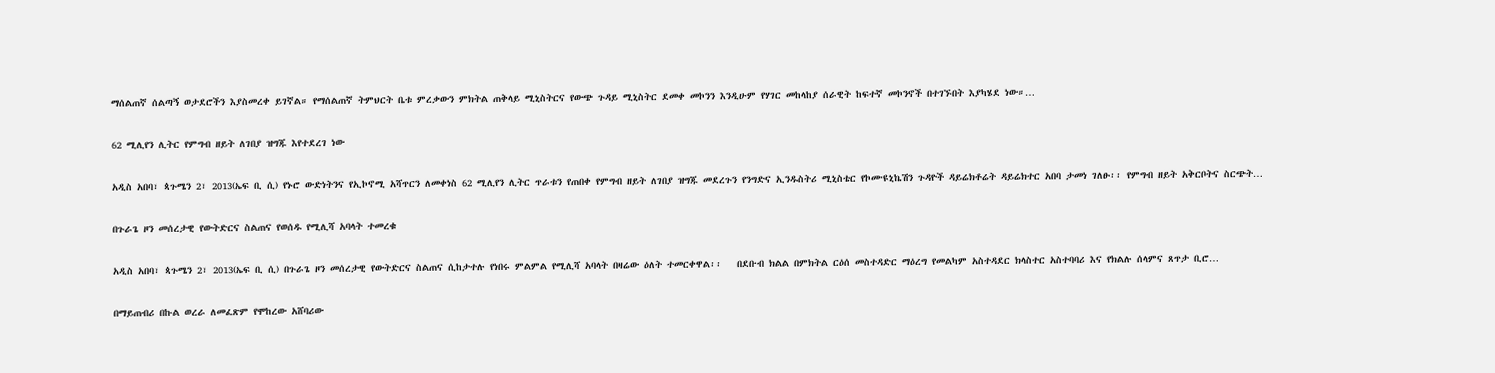ማሰልጠኛ ሰልጣኝ ወታደሮችን እያስመረቀ ይገኛል። የማሰልጠኛ ትምህርት ቤቱ ምረቃውን ምክትል ጠቅላይ ሚኒስትርና የውጭ ጉዳይ ሚኒስትር ደመቀ መኮንን እንዲሁም የሃገር መከላከያ ሰራዊት ከፍተኛ መኮንኖች በተገኙበት እያካሄደ ነው።…

62 ሚሊየን ሊትር የምግብ ዘይት ለገበያ ዝግጁ እየተደረገ ነው

አዲስ አበባ፣ ጳጉሜን 2፣ 2013(ኤፍ ቢ ሲ) የኑሮ ውድነትንና የኢኮኖሚ አሻጥርን ለመቀነስ 62 ሚሊየን ሊትር ጥራቱን የጠበቀ የምግብ ዘይት ለገበያ ዝግጁ መደረጉን የንግድና ኢንዱስትሪ ሚኒስቴር የኮሙዩኒኬሽን ጉዳዮች ዳይሬክቶሬት ዳይሬክተር አበባ ታመነ ገለፁ፡፡ የምግብ ዘይት አቅርቦትና ስርጭት…

በጉራጌ ዞን መሰረታዊ የውትድርና ስልጠና የወሰዱ የሚሊሻ አባላት ተመረቁ

አዲስ አበባ፣ ጳጉሜን 2፣ 2013(ኤፍ ቢ ሲ) በጉራጌ ዞን መሰረታዊ የውትድርና ስልጠና ሲከታተሉ የነበሩ ምልምል የሚሊሻ አባላት በዛሬው ዕለት ተመርቀዋል፡፡   በደቡብ ክልል በምክትል ርዕሰ መስተዳድር ማዕረግ የመልካም አስተዳደር ክላስተር አስተባባሪ እና የክልሉ ሰላምና ጸጥታ ቢሮ…

በማይጠብሪ በኩል ወረራ ለመፈጽም የሞከረው አሸባሪው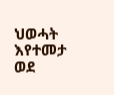ህወሓት እየተመታ ወደ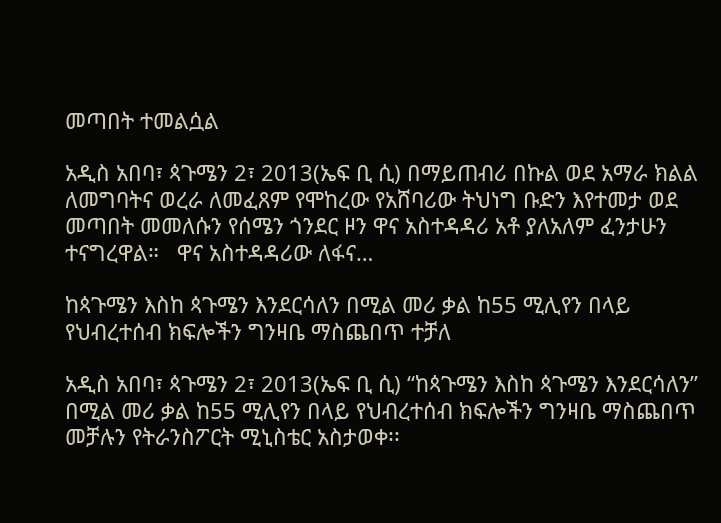መጣበት ተመልሷል

አዲስ አበባ፣ ጳጉሜን 2፣ 2013(ኤፍ ቢ ሲ) በማይጠብሪ በኩል ወደ አማራ ክልል ለመግባትና ወረራ ለመፈጸም የሞከረው የአሸባሪው ትህነግ ቡድን እየተመታ ወደ መጣበት መመለሱን የሰሜን ጎንደር ዞን ዋና አስተዳዳሪ አቶ ያለአለም ፈንታሁን ተናግረዋል።   ዋና አስተዳዳሪው ለፋና…

ከጳጉሜን እስከ ጳጉሜን እንደርሳለን በሚል መሪ ቃል ከ55 ሚሊየን በላይ የህብረተሰብ ክፍሎችን ግንዛቤ ማስጨበጥ ተቻለ

አዲስ አበባ፣ ጳጉሜን 2፣ 2013(ኤፍ ቢ ሲ) “ከጳጉሜን እስከ ጳጉሜን እንደርሳለን” በሚል መሪ ቃል ከ55 ሚሊየን በላይ የህብረተሰብ ክፍሎችን ግንዛቤ ማስጨበጥ መቻሉን የትራንስፖርት ሚኒስቴር አስታወቀ፡፡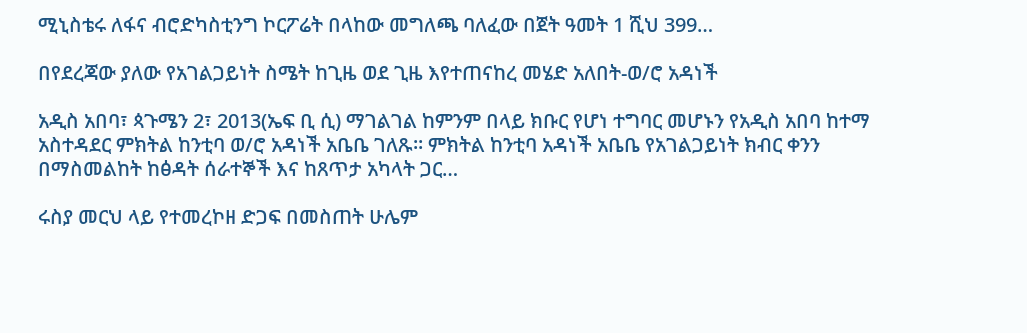ሚኒስቴሩ ለፋና ብሮድካስቲንግ ኮርፖሬት በላከው መግለጫ ባለፈው በጀት ዓመት 1 ሺህ 399…

በየደረጃው ያለው የአገልጋይነት ስሜት ከጊዜ ወደ ጊዜ እየተጠናከረ መሄድ አለበት-ወ/ሮ አዳነች

አዲስ አበባ፣ ጳጉሜን 2፣ 2013(ኤፍ ቢ ሲ) ማገልገል ከምንም በላይ ክቡር የሆነ ተግባር መሆኑን የአዲስ አበባ ከተማ አስተዳደር ምክትል ከንቲባ ወ/ሮ አዳነች አቤቤ ገለጹ። ምክትል ከንቲባ አዳነች አቤቤ የአገልጋይነት ክብር ቀንን በማስመልከት ከፅዳት ሰራተኞች እና ከጸጥታ አካላት ጋር…

ሩስያ መርህ ላይ የተመረኮዘ ድጋፍ በመስጠት ሁሌም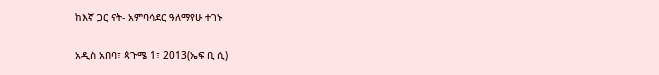ከእኛ ጋር ናት- አምባሳደር ዓለማየሁ ተገኑ

አዲስ አበባ፣ ጳጉሜ 1፣ 2013(ኤፍ ቢ ሲ)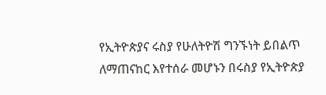የኢትዮጵያና ሩስያ የሁለትዮሽ ግንኙነት ይበልጥ ለማጠናከር እየተሰራ መሆኑን በሩስያ የኢትዮጵያ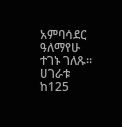አምባሳደር ዓለማየሁ ተገኑ ገለጹ። ሀገራቱ ከ125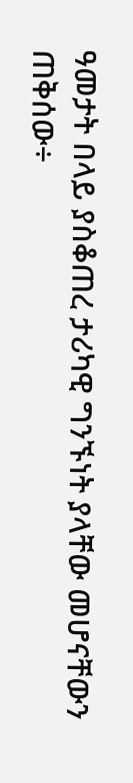ዓመታት በላይ ያስቆጠረ ታሪካዊ ግንኙነት ያላቸው መሆናቸውን ጠቅሰው÷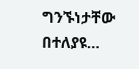ግንኙነታቸው በተለያዩ…